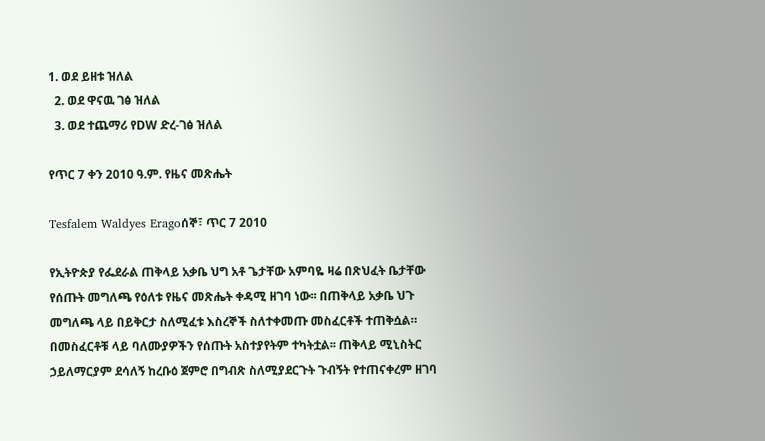1. ወደ ይዘቱ ዝለል
  2. ወደ ዋናዉ ገፅ ዝለል
  3. ወደ ተጨማሪ የDW ድረ-ገፅ ዝለል

የጥር 7 ቀን 2010 ዓ.ም. የዜና መጽሔት

Tesfalem Waldyes Eragoሰኞ፣ ጥር 7 2010

የኢትዮጵያ የፌደራል ጠቅላይ አቃቤ ህግ አቶ ጌታቸው አምባዬ ዛሬ በጽህፈት ቤታቸው የሰጡት መግለጫ የዕለቱ የዜና መጽሔት ቀዳሚ ዘገባ ነው፡፡ በጠቅላይ አቃቤ ህጉ መግለጫ ላይ በይቅርታ ስለሚፈቱ እስረኞች ስለተቀመጡ መስፈርቶች ተጠቅሷል። በመስፈርቶቹ ላይ ባለሙያዎችን የሰጡት አስተያየትም ተካትቷል፡፡ ጠቅላይ ሚኒስትር ኃይለማርያም ደሳለኝ ከረቡዕ ጀምሮ በግብጽ ስለሚያደርጉት ጉብኝት የተጠናቀረም ዘገባ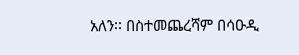አለን፡፡ በስተመጨረሻም በሳዑዲ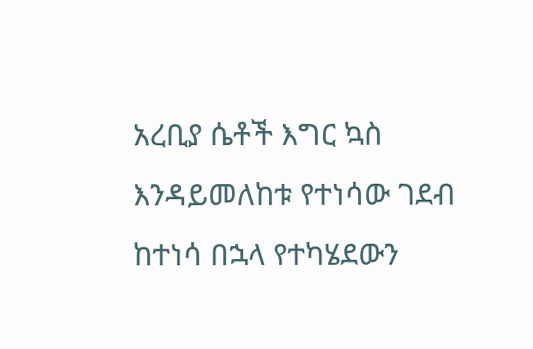አረቢያ ሴቶች እግር ኳስ እንዳይመለከቱ የተነሳው ገደብ ከተነሳ በኋላ የተካሄደውን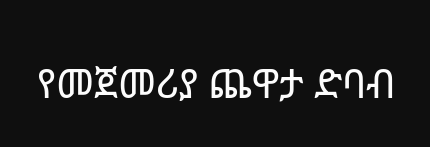የመጀመሪያ ጨዋታ ድባብ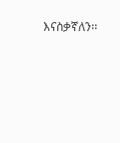እናስቃኛለን፡፡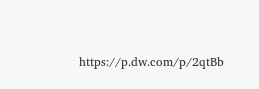https://p.dw.com/p/2qtBb